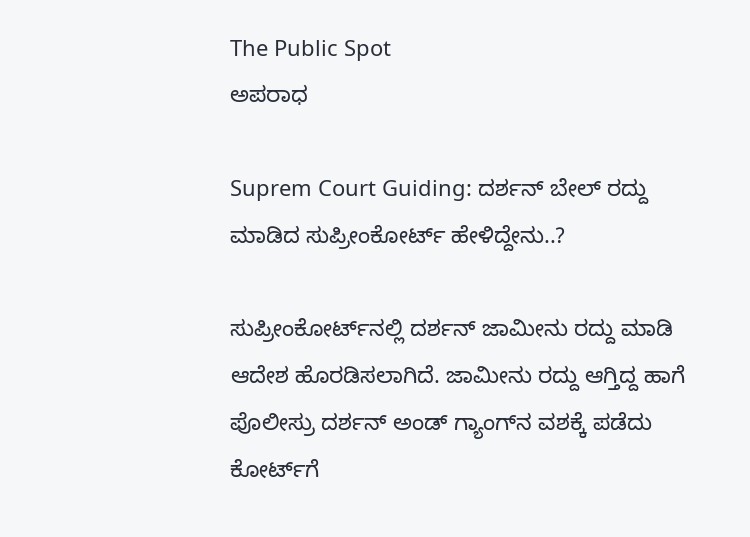The Public Spot
ಅಪರಾಧ

Suprem Court Guiding: ದರ್ಶನ್‌ ಬೇಲ್‌ ರದ್ದು ಮಾಡಿದ ಸುಪ್ರೀಂಕೋರ್ಟ್‌ ಹೇಳಿದ್ದೇನು..?

ಸುಪ್ರೀಂಕೋರ್ಟ್‌ನಲ್ಲಿ ದರ್ಶನ್‌ ಜಾಮೀನು ರದ್ದು ಮಾಡಿ ಆದೇಶ ಹೊರಡಿಸಲಾಗಿದೆ. ಜಾಮೀನು ರದ್ದು ಆಗ್ತಿದ್ದ ಹಾಗೆ ಪೊಲೀಸ್ರು ದರ್ಶನ್‌ ಅಂಡ್‌ ಗ್ಯಾಂಗ್‌ನ ವಶಕ್ಕೆ ಪಡೆದು ಕೋರ್ಟ್‌ಗೆ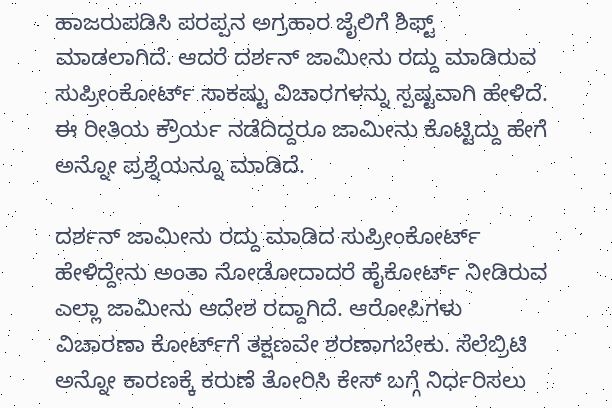ಹಾಜರುಪಡಿಸಿ ಪರಪ್ಪನ ಅಗ್ರಹಾರ ಜೈಲಿಗೆ ಶಿಫ್ಟ್‌ ಮಾಡಲಾಗಿದೆ. ಆದರೆ ದರ್ಶನ್‌ ಜಾಮೀನು ರದ್ದು ಮಾಡಿರುವ ಸುಪ್ರೀಂಕೋರ್ಟ್‌ ಸಾಕಷ್ಟು ವಿಚಾರಗಳನ್ನು ಸ್ಪಷ್ಟವಾಗಿ ಹೇಳಿದೆ. ಈ ರೀತಿಯ ಕ್ರೌರ್ಯ ನಡೆದಿದ್ದರೂ ಜಾಮೀನು ಕೊಟ್ಟಿದ್ದು ಹೇಗೆ ಅನ್ನೋ ಪ್ರಶ್ನೆಯನ್ನೂ ಮಾಡಿದೆ.

ದರ್ಶನ್‌ ಜಾಮೀನು ರದ್ದು ಮಾಡಿದ ಸುಪ್ರೀಂಕೋರ್ಟ್‌ ಹೇಳಿದ್ದೇನು ಅಂತಾ ನೋಡೋದಾದರೆ ಹೈಕೋರ್ಟ್‌ ನೀಡಿರುವ ಎಲ್ಲಾ ಜಾಮೀನು ಆದೇಶ ರದ್ದಾಗಿದೆ. ಆರೋಪಿಗಳು ವಿಚಾರಣಾ ಕೋರ್ಟ್‌ಗೆ ತಕ್ಷಣವೇ ಶರಣಾಗಬೇಕು. ಸೆಲೆಬ್ರಿಟಿ ಅನ್ನೋ ಕಾರಣಕ್ಕೆ ಕರುಣೆ ತೋರಿಸಿ ಕೇಸ್‌ ಬಗ್ಗೆ ನಿರ್ಧರಿಸಲು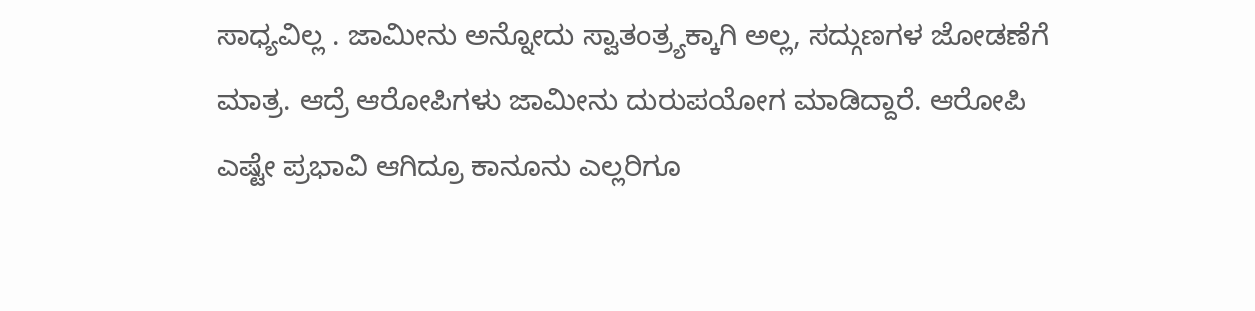ಸಾಧ್ಯವಿಲ್ಲ . ಜಾಮೀನು ಅನ್ನೋದು ಸ್ವಾತಂತ್ರ್ಯಕ್ಕಾಗಿ ಅಲ್ಲ, ಸದ್ಗುಣಗಳ ಜೋಡಣೆಗೆ ಮಾತ್ರ. ಆದ್ರೆ ಆರೋಪಿಗಳು ಜಾಮೀನು ದುರುಪಯೋಗ ಮಾಡಿದ್ದಾರೆ. ಆರೋಪಿ ಎಷ್ಟೇ ಪ್ರಭಾವಿ ಆಗಿದ್ರೂ ಕಾನೂನು ಎಲ್ಲರಿಗೂ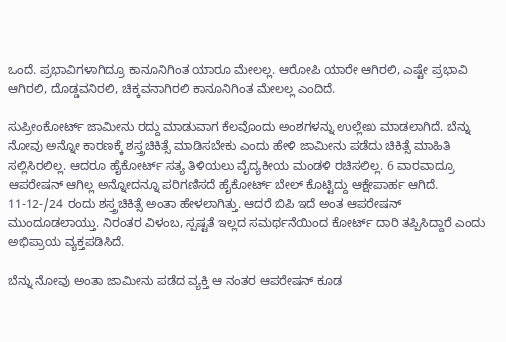ಒಂದೆ. ಪ್ರಭಾವಿಗಳಾಗಿದ್ರೂ ಕಾನೂನಿಗಿಂತ ಯಾರೂ ಮೇಲಲ್ಲ. ಆರೋಪಿ ಯಾರೇ ಆಗಿರಲಿ, ಎಷ್ಟೇ ಪ್ರಭಾವಿ ಆಗಿರಲಿ, ದೊಡ್ಡವನಿರಲಿ, ಚಿಕ್ಕವನಾಗಿರಲಿ ಕಾನೂನಿಗಿಂತ ಮೇಲಲ್ಲ ಎಂದಿದೆ.

ಸುಪ್ರೀಂಕೋರ್ಟ್‌ ಜಾಮೀನು ರದ್ದು ಮಾಡುವಾಗ ಕೆಲವೊಂದು ಅಂಶಗಳನ್ನು ಉಲ್ಲೇಖ ಮಾಡಲಾಗಿದೆ. ಬೆನ್ನು ನೋವು ಅನ್ನೋ ಕಾರಣಕ್ಕೆ ಶಸ್ತ್ರಚಿಕಿತ್ಸೆ ಮಾಡಿಸಬೇಕು ಎಂದು ಹೇಳಿ ಜಾಮೀನು ಪಡೆದು ಚಿಕಿತ್ಸೆ ಮಾಹಿತಿ ಸಲ್ಲಿಸಿರಲಿಲ್ಲ. ಆದರೂ ಹೈಕೋರ್ಟ್‌ ಸತ್ಯ ತಿಳಿಯಲು ವೈದ್ಯಕೀಯ ಮಂಡಳಿ ರಚಿಸಲಿಲ್ಲ. 6 ವಾರವಾದ್ರೂ ಆಪರೇಷನ್‌ ಆಗಿಲ್ಲ ಅನ್ನೋದನ್ನೂ ಪರಿಗಣಿಸದೆ ಹೈಕೋರ್ಟ್‌ ಬೇಲ್‌ ಕೊಟ್ಟಿದ್ದು ಆಕ್ಷೇಪಾರ್ಹ ಆಗಿದೆ. 11-12-/24 ರಂದು ಶಸ್ತ್ರಚಿಕಿತ್ಸೆ ಅಂತಾ ಹೇಳಲಾಗಿತ್ತು. ಆದರೆ ಬಿಪಿ ಇದೆ ಅಂತ ಆಪರೇಷನ್‌ ಮುಂದೂಡಲಾಯ್ತು. ನಿರಂತರ ವಿಳಂಬ, ಸ್ಪಷ್ಟತೆ ಇಲ್ಲದ ಸಮರ್ಥನೆಯಿಂದ ಕೋರ್ಟ್‌ ದಾರಿ ತಪ್ಪಿಸಿದ್ದಾರೆ ಎಂದು ಅಭಿಪ್ರಾಯ ವ್ಯಕ್ತಪಡಿಸಿದೆ.

ಬೆನ್ನು ನೋವು ಅಂತಾ ಜಾಮೀನು ಪಡೆದ ವ್ಯಕ್ತಿ ಆ ನಂತರ ಆಪರೇಷನ್‌ ಕೂಡ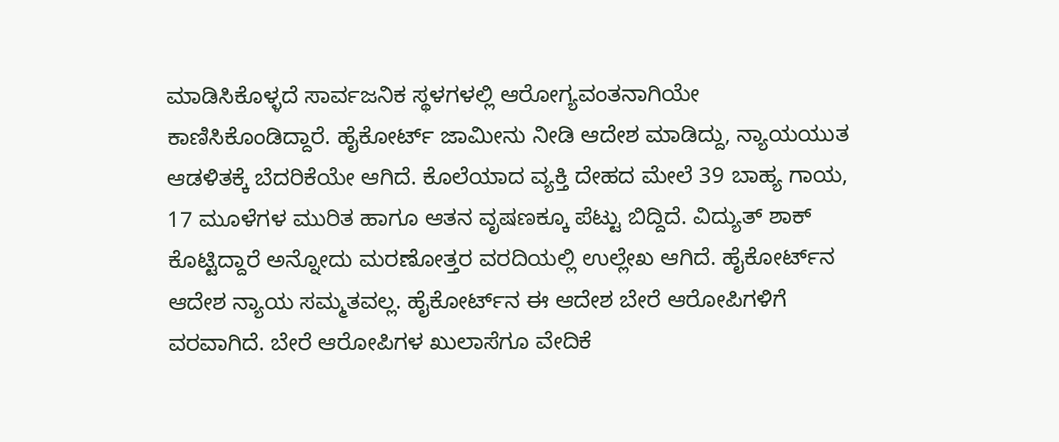ಮಾಡಿಸಿಕೊಳ್ಳದೆ ಸಾರ್ವಜನಿಕ ಸ್ಥಳಗಳಲ್ಲಿ ಆರೋಗ್ಯವಂತನಾಗಿಯೇ ಕಾಣಿಸಿಕೊಂಡಿದ್ದಾರೆ. ಹೈಕೋರ್ಟ್‌ ಜಾಮೀನು ನೀಡಿ ಆದೇಶ ಮಾಡಿದ್ದು, ನ್ಯಾಯಯುತ ಆಡಳಿತಕ್ಕೆ ಬೆದರಿಕೆಯೇ ಆಗಿದೆ. ಕೊಲೆಯಾದ ವ್ಯಕ್ತಿ ದೇಹದ ಮೇಲೆ 39 ಬಾಹ್ಯ ಗಾಯ, 17 ಮೂಳೆಗಳ ಮುರಿತ ಹಾಗೂ ಆತನ ವೃಷಣಕ್ಕೂ ಪೆಟ್ಟು ಬಿದ್ದಿದೆ. ವಿದ್ಯುತ್‌ ಶಾಕ್‌ ಕೊಟ್ಟಿದ್ದಾರೆ ಅನ್ನೋದು ಮರಣೋತ್ತರ ವರದಿಯಲ್ಲಿ ಉಲ್ಲೇಖ ಆಗಿದೆ. ಹೈಕೋರ್ಟ್‌ನ ಆದೇಶ ನ್ಯಾಯ ಸಮ್ಮತವಲ್ಲ. ಹೈಕೋರ್ಟ್‌ನ ಈ ಆದೇಶ ಬೇರೆ ಆರೋಪಿಗಳಿಗೆ ವರವಾಗಿದೆ. ಬೇರೆ ಆರೋಪಿಗಳ ಖುಲಾಸೆಗೂ ವೇದಿಕೆ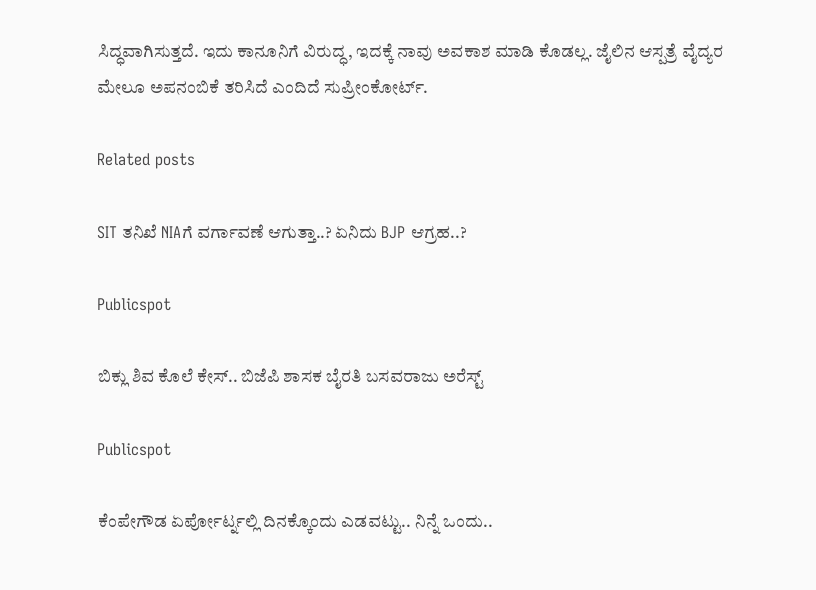ಸಿದ್ಧವಾಗಿಸುತ್ತದೆ. ಇದು ಕಾನೂನಿಗೆ ವಿರುದ್ಧ, ಇದಕ್ಕೆ ನಾವು ಅವಕಾಶ ಮಾಡಿ ಕೊಡಲ್ಲ. ಜೈಲಿನ ಆಸ್ಪತ್ರೆ ವೈದ್ಯರ ಮೇಲೂ ಅಪನಂಬಿಕೆ ತರಿಸಿದೆ ಎಂದಿದೆ ಸುಪ್ರೀಂಕೋರ್ಟ್‌.

Related posts

SIT ತನಿಖೆ NIAಗೆ ವರ್ಗಾವಣೆ ಆಗುತ್ತಾ..? ಏನಿದು BJP ಆಗ್ರಹ..?

Publicspot

ಬಿಕ್ಲು ಶಿವ ಕೊಲೆ ಕೇಸ್‌.. ಬಿಜೆಪಿ ಶಾಸಕ ಬೈರತಿ ಬಸವರಾಜು ಅರೆಸ್ಟ್‌

Publicspot

ಕೆಂಪೇಗೌಡ ಏರ್ಪೋರ್ಟ್ನಲ್ಲಿ ದಿನಕ್ಕೊಂದು ಎಡವಟ್ಟು.. ನಿನ್ನೆ ಒಂದು..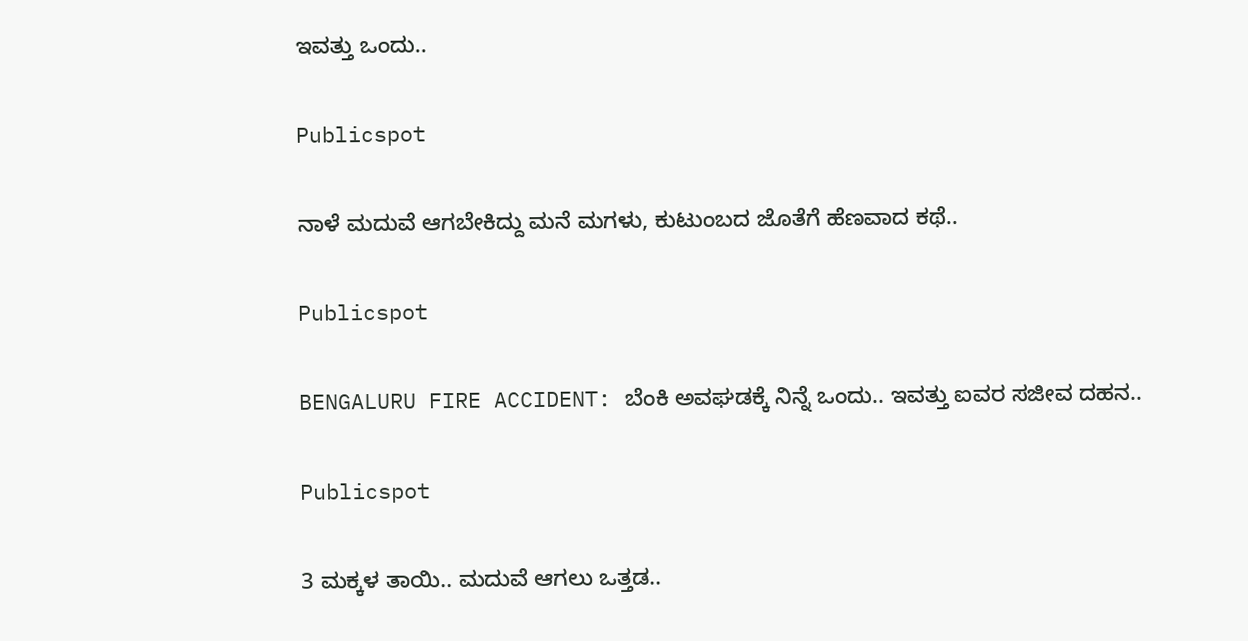ಇವತ್ತು ಒಂದು..

Publicspot

ನಾಳೆ ಮದುವೆ ಆಗಬೇಕಿದ್ದು ಮನೆ ಮಗಳು, ಕುಟುಂಬದ ಜೊತೆಗೆ ಹೆಣವಾದ ಕಥೆ..

Publicspot

BENGALURU FIRE ACCIDENT: ಬೆಂಕಿ ಅವಘಡಕ್ಕೆ ನಿನ್ನೆ ಒಂದು.. ಇವತ್ತು ಐವರ ಸಜೀವ ದಹನ..

Publicspot

3 ಮಕ್ಕಳ ತಾಯಿ.. ಮದುವೆ ಆಗಲು ಒತ್ತಡ..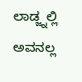ಲಾಡ್ಜ್ನಲ್ಲಿ ಅವನಲ್ಲ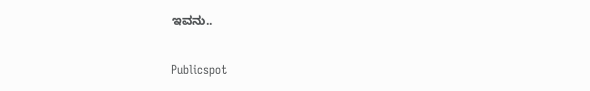ಇವನು..

Publicspot